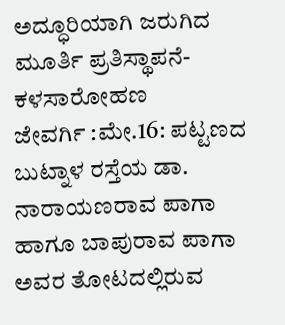ಅದ್ಧೂರಿಯಾಗಿ ಜರುಗಿದ ಮೂರ್ತಿ ಪ್ರತಿಸ್ಥಾಪನೆ-ಕಳಸಾರೋಹಣ
ಜೇವರ್ಗಿ :ಮೇ.16: ಪಟ್ಟಣದ ಬುಟ್ನಾಳ ರಸ್ತೆಯ ಡಾ. ನಾರಾಯಣರಾವ ಪಾಗಾ ಹಾಗೂ ಬಾಪುರಾವ ಪಾಗಾ ಅವರ ತೋಟದಲ್ಲಿರುವ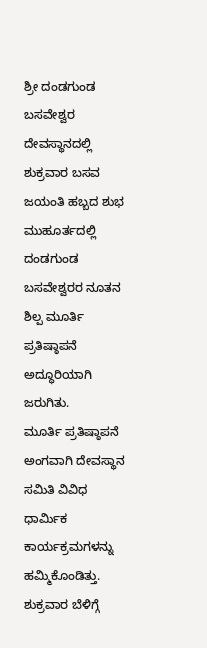ಶ್ರೀ ದಂಡಗುಂಡ ಬಸವೇಶ್ವರ ದೇವಸ್ಥಾನದಲ್ಲಿ ಶುಕ್ರವಾರ ಬಸವ ಜಯಂತಿ ಹಬ್ಬದ ಶುಭ ಮುಹೂರ್ತದಲ್ಲಿ ದಂಡಗುಂಡ ಬಸವೇಶ್ವರರ ನೂತನ ಶಿಲ್ಪ ಮೂರ್ತಿ ಪ್ರತಿಷ್ಠಾಪನೆ ಅದ್ಧೂರಿಯಾಗಿ ಜರುಗಿತು.
ಮೂರ್ತಿ ಪ್ರತಿಷ್ಠಾಪನೆ ಅಂಗವಾಗಿ ದೇವಸ್ಥಾನ ಸಮಿತಿ ವಿವಿಧ ಧಾರ್ಮಿಕ ಕಾರ್ಯಕ್ರಮಗಳನ್ನು ಹಮ್ಮಿಕೊಂಡಿತ್ತು. ಶುಕ್ರವಾರ ಬೆಳಿಗ್ಗೆ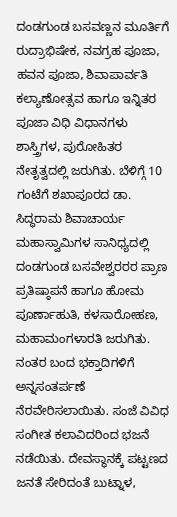ದಂಡಗುಂಡ ಬಸವಣ್ಣನ ಮೂರ್ತಿಗೆ ರುದ್ರಾಭಿಷೇಕ, ನವಗ್ರಹ ಪೂಜಾ, ಹವನ ಪೂಜಾ, ಶಿವಾಪಾರ್ವತಿ ಕಲ್ಯಾಣೋತ್ಸವ ಹಾಗೂ ಇನ್ನಿತರ ಪೂಜಾ ವಿಧಿ ವಿಧಾನಗಳು ಶಾಸ್ತ್ರಿಗಳ, ಪುರೋಹಿತರ ನೇತೃತ್ವದಲ್ಲಿ ಜರುಗಿತು. ಬೆಳಿಗ್ಗೆ 10 ಗಂಟೆಗೆ ಶಖಾಪೂರದ ಡಾ. ಸಿದ್ಧರಾಮ ಶಿವಾಚಾರ್ಯ ಮಹಾಸ್ವಾಮಿಗಳ ಸಾನಿಧ್ಯದಲ್ಲಿ ದಂಡಗುಂಡ ಬಸವೇಶ್ವರರರ ಪ್ರಾಣ ಪ್ರತಿಷ್ಠಾಪನೆ ಹಾಗೂ ಹೋಮ ಪೂರ್ಣಾಹುತಿ, ಕಳಸಾರೋಹಣ, ಮಹಾಮಂಗಳಾರತಿ ಜರುಗಿತು. ನಂತರ ಬಂದ ಭಕ್ತಾದಿಗಳಿಗೆ ಅನ್ನಸಂತರ್ಪಣೆ ನೆರವೇರಿಸಲಾಯಿತು. ಸಂಜೆ ವಿವಿಧ ಸಂಗೀತ ಕಲಾವಿದರಿಂದ ಭಜನೆ ನಡೆಯಿತು. ದೇವಸ್ಥಾನಕ್ಕೆ ಪಟ್ಟಣದ ಜನತೆ ಸೇರಿದಂತೆ ಬುಟ್ನಾಳ,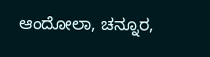ಆಂದೋಲಾ, ಚನ್ನೂರ,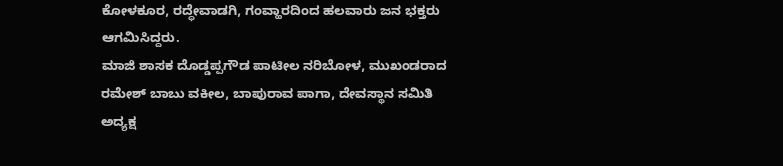ಕೋಳಕೂರ, ರದ್ಧೇವಾಡಗಿ, ಗಂವ್ಹಾರದಿಂದ ಹಲವಾರು ಜನ ಭಕ್ತರು ಆಗಮಿಸಿದ್ದರು.
ಮಾಜಿ ಶಾಸಕ ದೊಡ್ಡಪ್ಪಗೌಡ ಪಾಟೀಲ ನರಿಬೋಳ, ಮುಖಂಡರಾದ ರಮೇಶ್ ಬಾಬು ವಕೀಲ, ಬಾಪುರಾವ ಪಾಗಾ, ದೇವಸ್ಥಾನ ಸಮಿತಿ ಅದ್ಯಕ್ಷ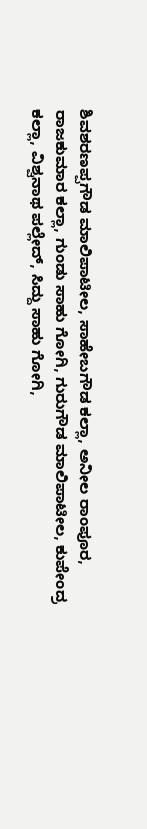ಶಿವಶರಣಪ್ಪಗೌಡ ಮಾಲಿಪಾಟೀಲ, ಸಾಹೇಬಗೌಡ ಕಲ್ಲಾ, ಅನೀಲ ರಾಂಪೂರ, ರಾಜಕುಮಾರ ಕಲ್ಲಾ, ಗುಂಡು ಸಾಹು ಗೋಗಿ, ಗುರುಗೌಡ ಮಾಲಿಪಾಟೀಲ, ಕುಪೇಂದ್ರ ಕಲ್ಲಾ, ವಿಶ್ವನಾಥ ಪಲ್ಲೇದ್, ಸಿದ್ದು ಸಾಹು ಗೋಗಿ,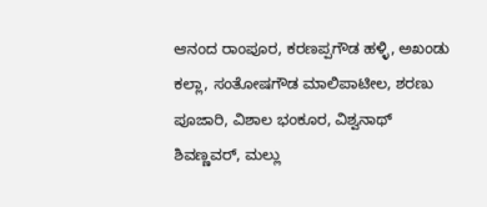ಆನಂದ ರಾಂಪೂರ, ಕರಣಪ್ಪಗೌಡ ಹಳ್ಳಿ, ಅಖಂಡು ಕಲ್ಲಾ, ಸಂತೋಷಗೌಡ ಮಾಲಿಪಾಟೀಲ, ಶರಣು ಪೂಜಾರಿ, ವಿಶಾಲ ಭಂಕೂರ, ವಿಶ್ವನಾಥ್ ಶಿವಣ್ಣವರ್, ಮಲ್ಲು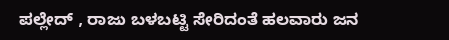ಪಲ್ಲೇದ್ , ರಾಜು ಬಳಬಟ್ಟಿ ಸೇರಿದಂತೆ ಹಲವಾರು ಜನ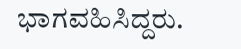ಭಾಗವಹಿಸಿದ್ದರು.